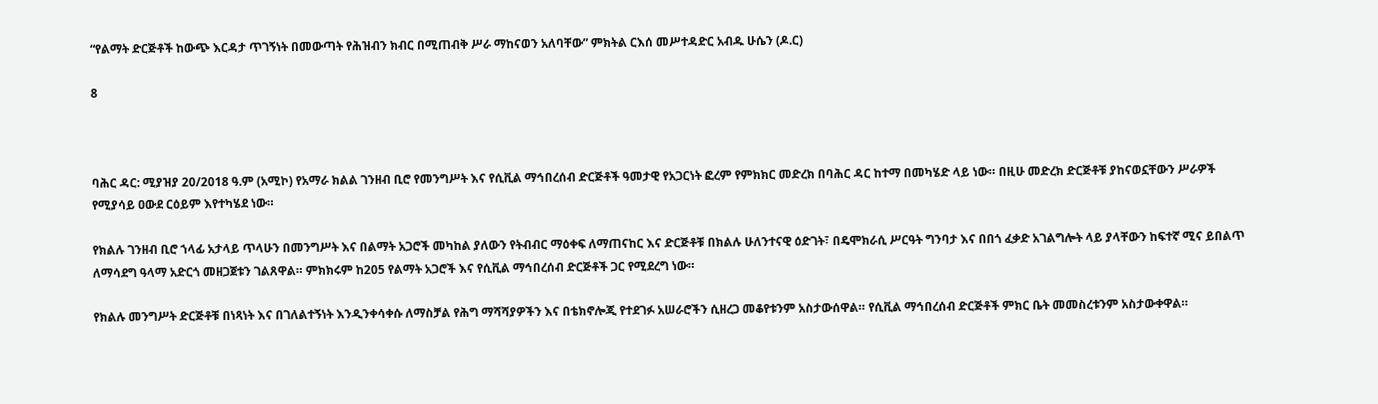“የልማት ድርጅቶች ከውጭ እርዳታ ጥገኝነት በመውጣት የሕዝብን ክብር በሚጠብቅ ሥራ ማከናወን አለባቸው” ምክትል ርእሰ መሥተዳድር አብዱ ሁሴን (ዶ.ር)

8



ባሕር ዳር: ሚያዝያ 20/2018 ዓ.ም (አሚኮ) የአማራ ክልል ገንዘብ ቢሮ የመንግሥት እና የሲቪል ማኅበረሰብ ድርጅቶች ዓመታዊ የአጋርነት ፎረም የምክክር መድረክ በባሕር ዳር ከተማ በመካሄድ ላይ ነው። በዚሁ መድረክ ድርጅቶቹ ያከናወኗቸውን ሥራዎች የሚያሳይ ዐውደ ርዕይም እየተካሄደ ነው።

የክልሉ ገንዘብ ቢሮ ኀላፊ አታላይ ጥላሁን በመንግሥት እና በልማት አጋሮች መካከል ያለውን የትብብር ማዕቀፍ ለማጠናከር እና ድርጅቶቹ በክልሉ ሁለንተናዊ ዕድገት፣ በዴሞክራሲ ሥርዓት ግንባታ እና በበጎ ፈቃድ አገልግሎት ላይ ያላቸውን ከፍተኛ ሚና ይበልጥ ለማሳደግ ዓላማ አድርጎ መዘጋጀቱን ገልጸዋል። ምክክሩም ከ205 የልማት አጋሮች እና የሲቪል ማኅበረሰብ ድርጅቶች ጋር የሚደረግ ነው።

የክልሉ መንግሥት ድርጅቶቹ በነጻነት እና በገለልተኝነት እንዲንቀሳቀሱ ለማስቻል የሕግ ማሻሻያዎችን እና በቴክኖሎጂ የተደገፉ አሠራሮችን ሲዘረጋ መቆየቱንም አስታውሰዋል። የሲቪል ማኅበረሰብ ድርጅቶች ምክር ቤት መመስረቱንም አስታውቀዋል።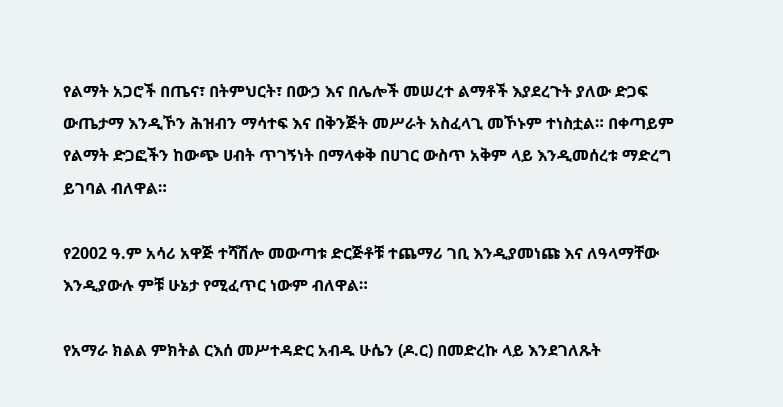የልማት አጋሮች በጤና፣ በትምህርት፣ በውኃ እና በሌሎች መሠረተ ልማቶች እያደረጉት ያለው ድጋፍ ውጤታማ እንዲኾን ሕዝብን ማሳተፍ እና በቅንጅት መሥራት አስፈላጊ መኾኑም ተነስቷል። በቀጣይም የልማት ድጋፎችን ከውጭ ሀብት ጥገኝነት በማላቀቅ በሀገር ውስጥ አቅም ላይ እንዲመሰረቱ ማድረግ ይገባል ብለዋል።

የ2002 ዓ.ም አሳሪ አዋጅ ተሻሽሎ መውጣቱ ድርጅቶቹ ተጨማሪ ገቢ እንዲያመነጩ እና ለዓላማቸው እንዲያውሉ ምቹ ሁኔታ የሚፈጥር ነውም ብለዋል።

የአማራ ክልል ምክትል ርእሰ መሥተዳድር አብዱ ሁሴን (ዶ.ር) በመድረኩ ላይ እንደገለጹት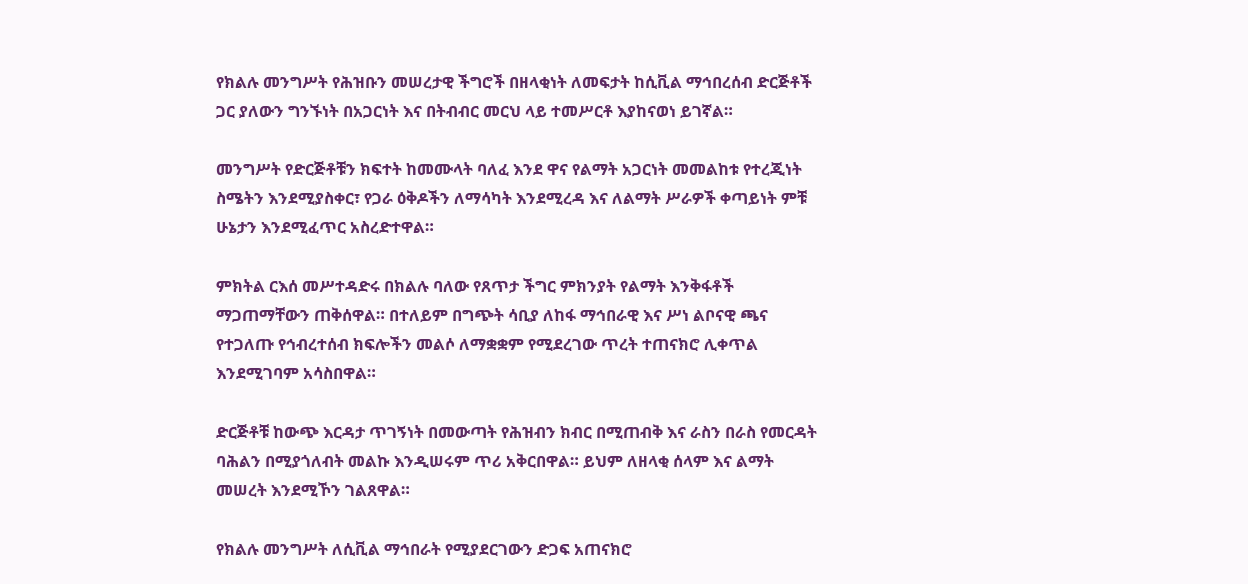የክልሉ መንግሥት የሕዝቡን መሠረታዊ ችግሮች በዘላቂነት ለመፍታት ከሲቪል ማኅበረሰብ ድርጅቶች ጋር ያለውን ግንኙነት በአጋርነት እና በትብብር መርህ ላይ ተመሥርቶ እያከናወነ ይገኛል።

መንግሥት የድርጅቶቹን ክፍተት ከመሙላት ባለፈ እንደ ዋና የልማት አጋርነት መመልከቱ የተረጂነት ስሜትን እንደሚያስቀር፣ የጋራ ዕቅዶችን ለማሳካት እንደሚረዳ እና ለልማት ሥራዎች ቀጣይነት ምቹ ሁኔታን እንደሚፈጥር አስረድተዋል።

ምክትል ርእሰ መሥተዳድሩ በክልሉ ባለው የጸጥታ ችግር ምክንያት የልማት እንቅፋቶች ማጋጠማቸውን ጠቅሰዋል። በተለይም በግጭት ሳቢያ ለከፋ ማኅበራዊ እና ሥነ ልቦናዊ ጫና የተጋለጡ የኅብረተሰብ ክፍሎችን መልሶ ለማቋቋም የሚደረገው ጥረት ተጠናክሮ ሊቀጥል እንደሚገባም አሳስበዋል።

ድርጅቶቹ ከውጭ እርዳታ ጥገኝነት በመውጣት የሕዝብን ክብር በሚጠብቅ እና ራስን በራስ የመርዳት ባሕልን በሚያጎለብት መልኩ እንዲሠሩም ጥሪ አቅርበዋል። ይህም ለዘላቂ ሰላም እና ልማት መሠረት እንደሚኾን ገልጸዋል።

የክልሉ መንግሥት ለሲቪል ማኅበራት የሚያደርገውን ድጋፍ አጠናክሮ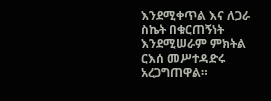እንደሚቀጥል እና ለጋራ ስኬት በቁርጠኝነት እንደሚሠራም ምክትል ርእሰ መሥተዳድሩ አረጋግጠዋል።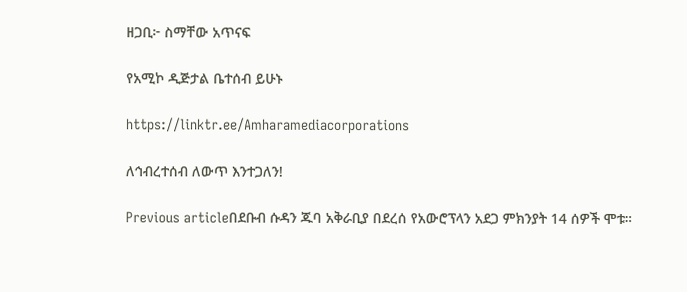ዘጋቢ፦ ስማቸው አጥናፍ

የአሚኮ ዲጅታል ቤተሰብ ይሁኑ

https://linktr.ee/Amharamediacorporations

ለኅብረተሰብ ለውጥ እንተጋለን!

Previous articleበደቡብ ሱዳን ጁባ አቅራቢያ በደረሰ የአውሮፕላን አደጋ ምክንያት 14 ሰዎች ሞቱ።